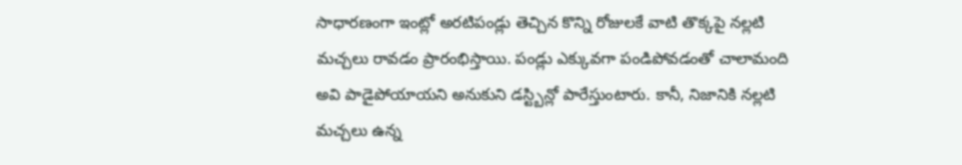సాధారణంగా ఇంట్లో అరటిపండ్లు తెచ్చిన కొన్ని రోజులకే వాటి తొక్కపై నల్లటి మచ్చలు రావడం ప్రారంభిస్తాయి. పండ్లు ఎక్కువగా పండిపోవడంతో చాలామంది అవి పాడైపోయాయని అనుకుని డస్ట్బిన్లో పారేస్తుంటారు. కానీ, నిజానికి నల్లటి మచ్చలు ఉన్న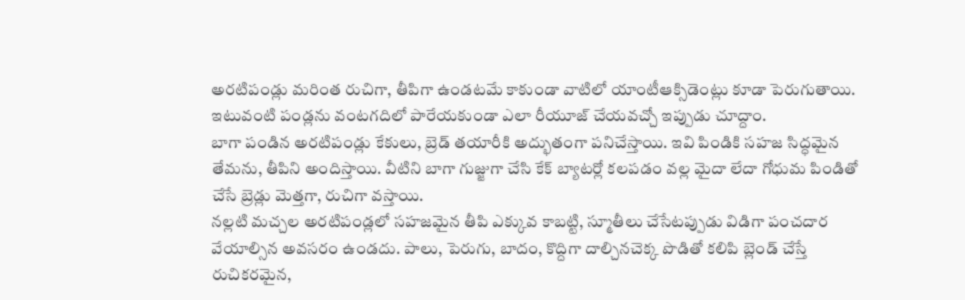అరటిపండ్లు మరింత రుచిగా, తీపిగా ఉండటమే కాకుండా వాటిలో యాంటీఆక్సిడెంట్లు కూడా పెరుగుతాయి. ఇటువంటి పండ్లను వంటగదిలో పారేయకుండా ఎలా రీయూజ్ చేయవచ్చో ఇప్పుడు చూద్దాం.
బాగా పండిన అరటిపండ్లు కేకులు, బ్రెడ్ తయారీకి అద్భుతంగా పనిచేస్తాయి. ఇవి పిండికి సహజ సిద్ధమైన తేమను, తీపిని అందిస్తాయి. వీటిని బాగా గుజ్జుగా చేసి కేక్ బ్యాటర్లో కలపడం వల్ల మైదా లేదా గోధుమ పిండితో చేసే బ్రెడ్లు మెత్తగా, రుచిగా వస్తాయి.
నల్లటి మచ్చల అరటిపండ్లలో సహజమైన తీపి ఎక్కువ కాబట్టి, స్మూతీలు చేసేటప్పుడు విడిగా పంచదార వేయాల్సిన అవసరం ఉండదు. పాలు, పెరుగు, బాదం, కొద్దిగా దాల్చినచెక్క పొడితో కలిపి బ్లెండ్ చేస్తే రుచికరమైన,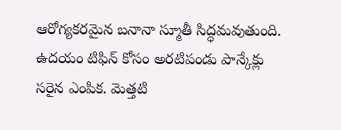ఆరోగ్యకరమైన బనానా స్మూతీ సిద్ధమవుతుంది.
ఉదయం టిఫిన్ కోసం అరటిపండు పాన్కేక్లు సరైన ఎంపిక. మెత్తటి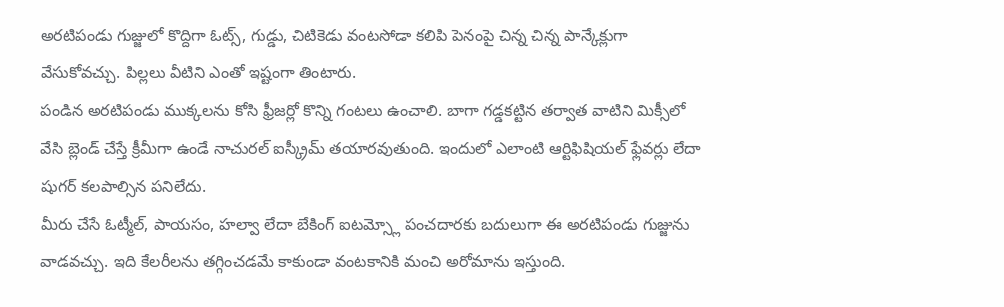అరటిపండు గుజ్జులో కొద్దిగా ఓట్స్, గుడ్డు, చిటికెడు వంటసోడా కలిపి పెనంపై చిన్న చిన్న పాన్కేక్లుగా వేసుకోవచ్చు. పిల్లలు వీటిని ఎంతో ఇష్టంగా తింటారు.
పండిన అరటిపండు ముక్కలను కోసి ఫ్రీజర్లో కొన్ని గంటలు ఉంచాలి. బాగా గడ్డకట్టిన తర్వాత వాటిని మిక్సీలో వేసి బ్లెండ్ చేస్తే క్రీమీగా ఉండే నాచురల్ ఐస్క్రీమ్ తయారవుతుంది. ఇందులో ఎలాంటి ఆర్టిఫిషియల్ ఫ్లేవర్లు లేదా షుగర్ కలపాల్సిన పనిలేదు.
మీరు చేసే ఓట్మీల్, పాయసం, హల్వా లేదా బేకింగ్ ఐటమ్స్లో పంచదారకు బదులుగా ఈ అరటిపండు గుజ్జును వాడవచ్చు. ఇది కేలరీలను తగ్గించడమే కాకుండా వంటకానికి మంచి అరోమాను ఇస్తుంది.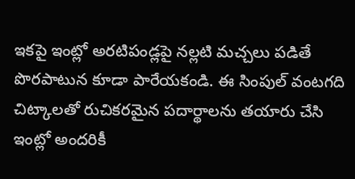ఇకపై ఇంట్లో అరటిపండ్లపై నల్లటి మచ్చలు పడితే పొరపాటున కూడా పారేయకండి. ఈ సింపుల్ వంటగది చిట్కాలతో రుచికరమైన పదార్థాలను తయారు చేసి ఇంట్లో అందరికీ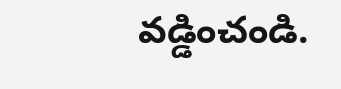వడ్డించండి.